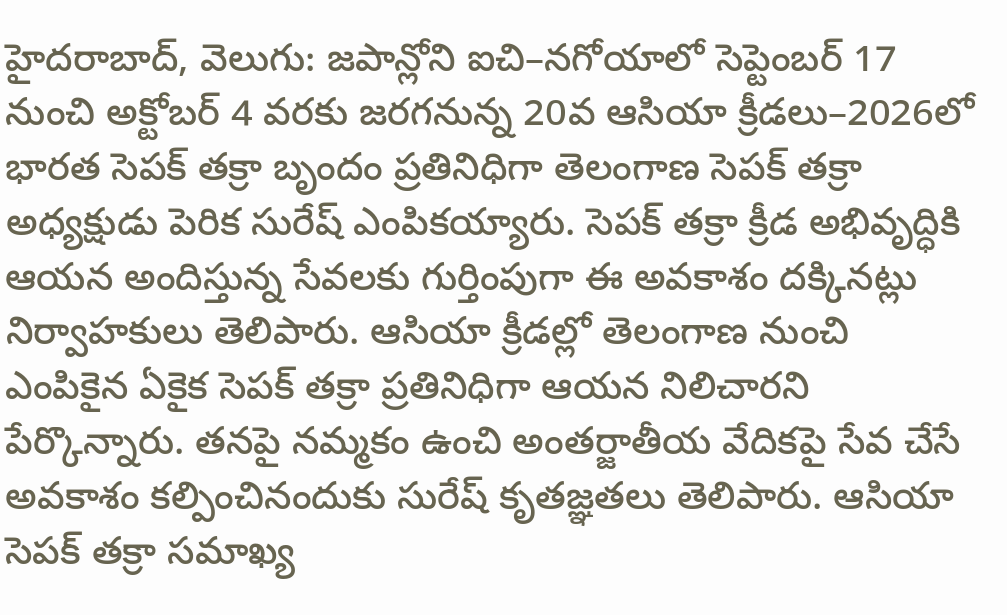హైదరాబాద్, వెలుగు: జపాన్లోని ఐచి–నగోయాలో సెప్టెంబర్ 17 నుంచి అక్టోబర్ 4 వరకు జరగనున్న 20వ ఆసియా క్రీడలు–2026లో భారత సెపక్ తక్రా బృందం ప్రతినిధిగా తెలంగాణ సెపక్ తక్రా అధ్యక్షుడు పెరిక సురేష్ ఎంపికయ్యారు. సెపక్ తక్రా క్రీడ అభివృద్ధికి ఆయన అందిస్తున్న సేవలకు గుర్తింపుగా ఈ అవకాశం దక్కినట్లు నిర్వాహకులు తెలిపారు. ఆసియా క్రీడల్లో తెలంగాణ నుంచి ఎంపికైన ఏకైక సెపక్ తక్రా ప్రతినిధిగా ఆయన నిలిచారని పేర్కొన్నారు. తనపై నమ్మకం ఉంచి అంతర్జాతీయ వేదికపై సేవ చేసే అవకాశం కల్పించినందుకు సురేష్ కృతజ్ఞతలు తెలిపారు. ఆసియా సెపక్ తక్రా సమాఖ్య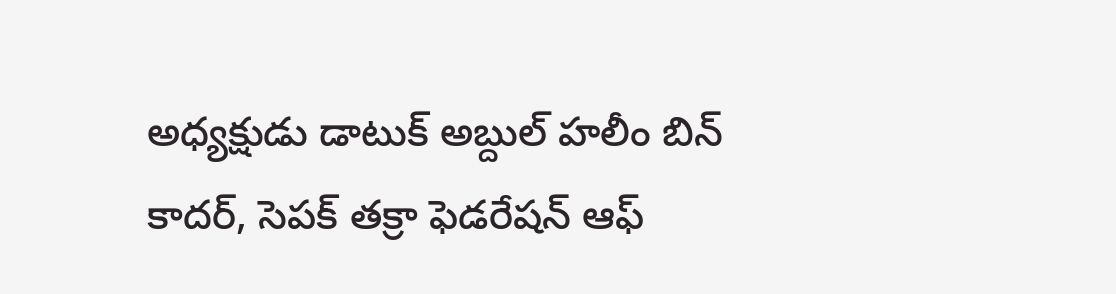అధ్యక్షుడు డాటుక్ అబ్దుల్ హలీం బిన్ కాదర్, సెపక్ తక్రా ఫెడరేషన్ ఆఫ్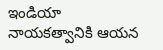ఇండియా నాయకత్వానికి ఆయన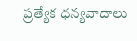ప్రత్యేక ధన్యవాదాలు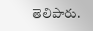తెలిపారు.